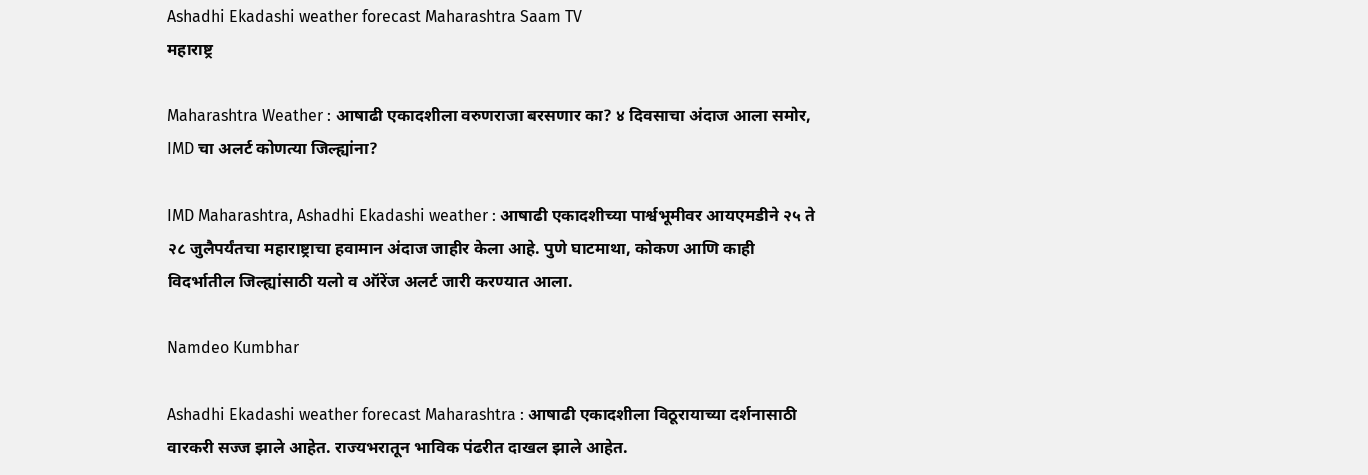Ashadhi Ekadashi weather forecast Maharashtra Saam TV
महाराष्ट्र

Maharashtra Weather : आषाढी एकादशीला वरुणराजा बरसणार का? ४ दिवसाचा अंदाज आला समोर, IMD चा अलर्ट कोणत्या जिल्ह्यांना?

IMD Maharashtra, Ashadhi Ekadashi weather : आषाढी एकादशीच्या पार्श्वभूमीवर आयएमडीने २५ ते २८ जुलैपर्यंतचा महाराष्ट्राचा हवामान अंदाज जाहीर केला आहे. पुणे घाटमाथा, कोकण आणि काही विदर्भातील जिल्ह्यांसाठी यलो व ऑरेंज अलर्ट जारी करण्यात आला.

Namdeo Kumbhar

Ashadhi Ekadashi weather forecast Maharashtra : आषाढी एकादशीला विठूरायाच्या दर्शनासाठी वारकरी सज्ज झाले आहेत. राज्यभरातून भाविक पंढरीत दाखल झाले आहेत.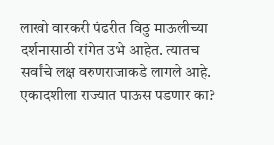लाखो वारकरी पंढरीत विठु माऊलीच्या दर्शनासाठी रांगेत उभे आहेत. त्यातच सर्वांचे लक्ष वरुणराजाकडे लागले आहे. एकादशीला राज्यात पाऊस पडणार का?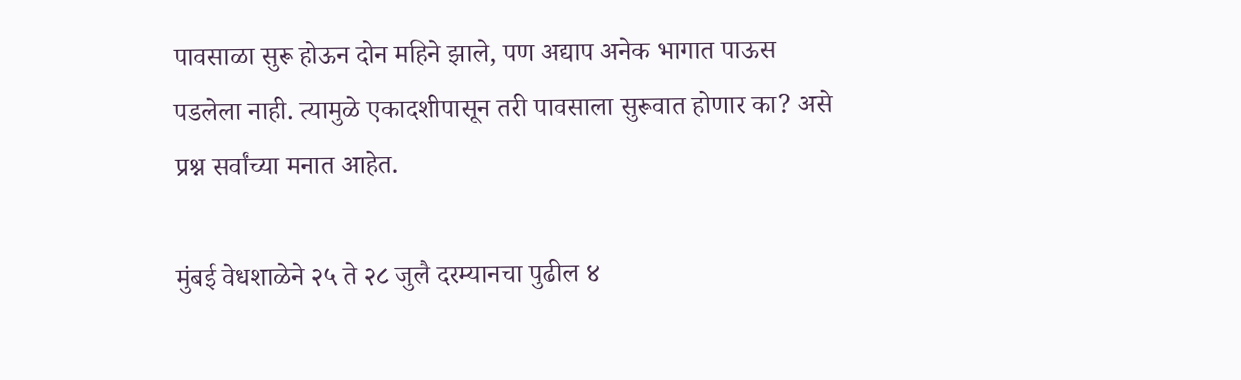पावसाळा सुरू होऊन दोन महिने झाले, पण अद्याप अनेक भागात पाऊस पडलेला नाही. त्यामुळे एकादशीपासून तरी पावसाला सुरूवात होणार का? असे प्रश्न सर्वांच्या मनात आहेत.

मुंबई वेधशाळेने २५ ते २८ जुलै दरम्यानचा पुढील ४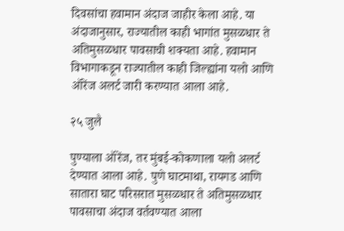दिवसांचा हवामान अंदाज जाहीर केला आहे. या अंदाजानुसार, राज्यातील काही भागांत मुसळधार ते अतिमुसळधार पावसाची शक्यता आहे. हवामान विभागाकडून राज्यातील काही जिल्ह्यांना यलो आणि ऑरेंज अलर्ट जारी करण्यात आला आहे.

२५ जुलै

पुण्याला ऑरेंज, तर मुंबई-कोकणाला यलो अलर्ट देण्यात आला आहे. पुणे घाटमाथा, रायगड आणि सातारा घाट परिसरात मुसळधार ते अतिमुसळधार पावसाचा अंदाज वर्तवण्यात आला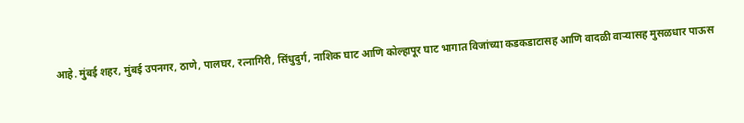आहे. मुंबई शहर, मुंबई उपनगर, ठाणे, पालघर, रत्नागिरी, सिंधुदुर्ग, नाशिक घाट आणि कोल्हापूर घाट भागात विजांच्या कडकडाटासह आणि वादळी वाऱ्यासह मुसळधार पाऊस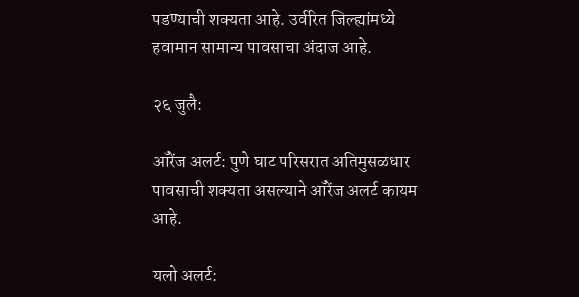पडण्याची शक्यता आहे. उर्वरित जिल्ह्यांमध्ये हवामान सामान्य पावसाचा अंदाज आहे.

२६ जुलै:

ऑरेंज अलर्ट: पुणे घाट परिसरात अतिमुसळधार पावसाची शक्यता असल्याने ऑरेंज अलर्ट कायम आहे.

यलो अलर्ट: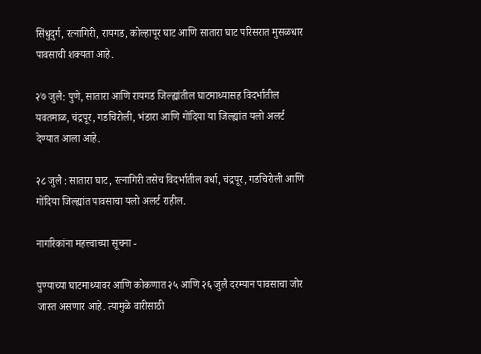सिंधुदुर्ग, रत्नागिरी, रायगड, कोल्हापूर घाट आणि सातारा घाट परिसरात मुसळधार पावसाची शक्यता आहे.

२७ जुलै: पुणे, सातारा आणि रायगड जिल्ह्यांतील घाटमाथ्यासह विदर्भातील यवतमाळ, चंद्रपूर, गडचिरोली, भंडारा आणि गोंदिया या जिल्ह्यांत यलो अलर्ट देण्यात आला आहे.

२८ जुलै : सातारा घाट, रत्नागिरी तसेच विदर्भातील वर्धा, चंद्रपूर, गडचिरोली आणि गोंदिया जिल्ह्यांत पावसाचा यलो अलर्ट राहील.

नागरिकांना महत्त्वाच्या सूचना -

पुण्याच्या घाटमाथ्यावर आणि कोकणात २५ आणि २६ जुलै दरम्यान पावसाचा जोर जास्त असणार आहे. त्यामुळे वारीसाठी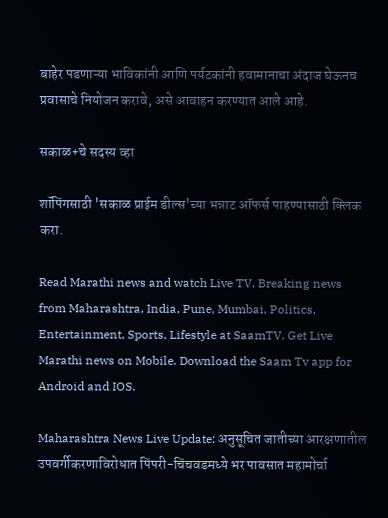बाहेर पडणाऱ्या भाविकांनी आणि पर्यटकांनी हवामानाचा अंदाज घेऊनच प्रवासाचे नियोजन करावे, असे आवाहन करण्यात आले आहे.

सकाळ+चे सदस्य व्हा

शॉपिंगसाठी 'सकाळ प्राईम डील्स'च्या भन्नाट ऑफर्स पाहण्यासाठी क्लिक करा.

Read Marathi news and watch Live TV. Breaking news from Maharashtra, India, Pune, Mumbai, Politics, Entertainment, Sports, Lifestyle at SaamTV. Get Live Marathi news on Mobile. Download the Saam Tv app for Android and IOS.

Maharashtra News Live Update: अनुसूचित जातीच्या आरक्षणातील उपवर्गीकरणाविरोधात पिंपरी-चिंचवडमध्ये भर पावसात महामोर्चा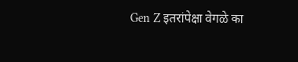Gen Z इतरांपेक्षा वेगळे का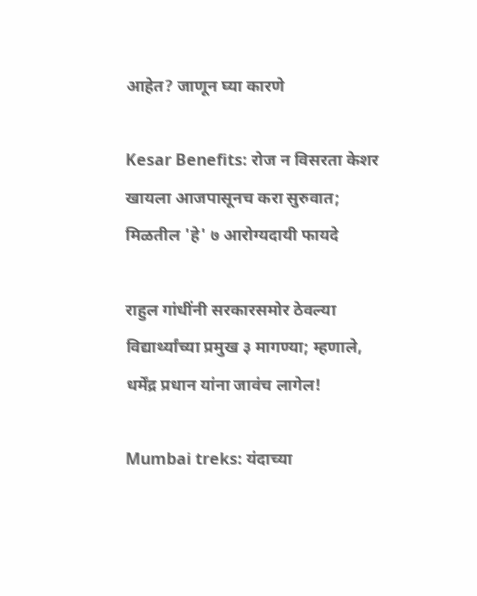आहेत? जाणून घ्या कारणे

Kesar Benefits: रोज न विसरता केशर खायला आजपासूनच करा सुरुवात; मिळतील 'हे' ७ आरोग्यदायी फायदे

राहुल गांधींनी सरकारसमोर ठेवल्या विद्यार्थ्यांच्या प्रमुख ३ मागण्या; म्हणाले, धर्मेंद्र प्रधान यांना जावंच लागेल!

Mumbai treks: यंदाच्या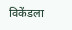विकेंडला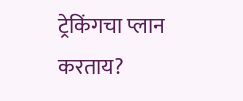ट्रेकिंगचा प्लान करताय?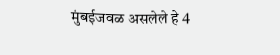मुंबईजवळ असलेले हे 4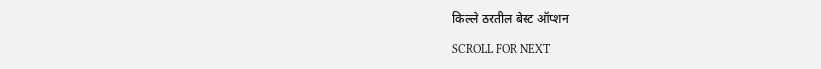किल्ले ठरतील बेस्ट ऑप्शन

SCROLL FOR NEXT